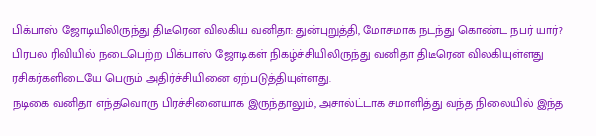பிக்பாஸ் ஜோடியிலிருந்து திடீரென விலகிய வனிதா: துன்புறுத்தி, மோசமாக நடந்து கொண்ட நபர் யார்?
பிரபல ரிவியில் நடைபெற்ற பிக்பாஸ் ஜோடிகள் நிகழ்ச்சியிலிருந்து வனிதா திடீரென விலகியுள்ளது ரசிகர்களிடையே பெரும் அதிர்ச்சியினை ஏற்படுத்தியுள்ளது.
நடிகை வனிதா எந்தவொரு பிரச்சினையாக இருந்தாலும், அசால்ட்டாக சமாளித்து வந்த நிலையில் இந்த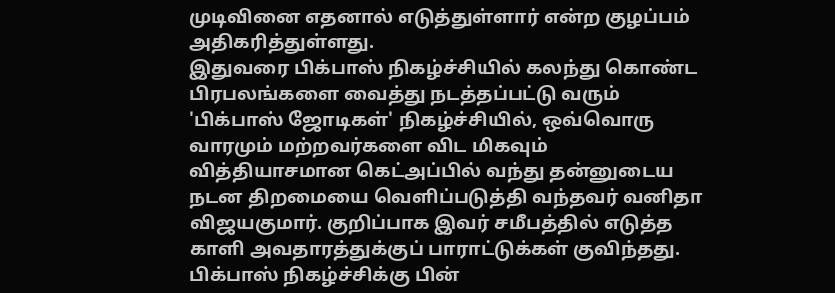முடிவினை எதனால் எடுத்துள்ளார் என்ற குழப்பம் அதிகரித்துள்ளது.
இதுவரை பிக்பாஸ் நிகழ்ச்சியில் கலந்து கொண்ட பிரபலங்களை வைத்து நடத்தப்பட்டு வரும் 'பிக்பாஸ் ஜோடிகள்' நிகழ்ச்சியில், ஒவ்வொரு வாரமும் மற்றவர்களை விட மிகவும் வித்தியாசமான கெட்அப்பில் வந்து தன்னுடைய நடன திறமையை வெளிப்படுத்தி வந்தவர் வனிதா விஜயகுமார். குறிப்பாக இவர் சமீபத்தில் எடுத்த காளி அவதாரத்துக்குப் பாராட்டுக்கள் குவிந்தது.
பிக்பாஸ் நிகழ்ச்சிக்கு பின்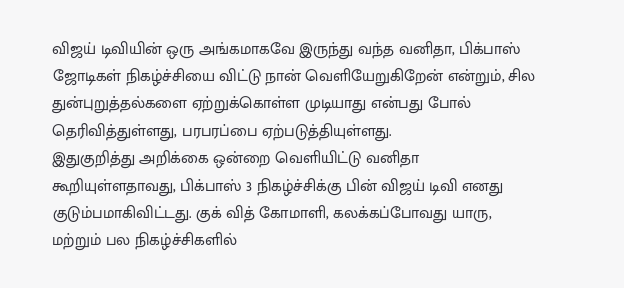விஜய் டிவியின் ஒரு அங்கமாகவே இருந்து வந்த வனிதா, பிக்பாஸ் ஜோடிகள் நிகழ்ச்சியை விட்டு நான் வெளியேறுகிறேன் என்றும், சில துன்புறுத்தல்களை ஏற்றுக்கொள்ள முடியாது என்பது போல் தெரிவித்துள்ளது, பரபரப்பை ஏற்படுத்தியுள்ளது.
இதுகுறித்து அறிக்கை ஒன்றை வெளியிட்டு வனிதா கூறியுள்ளதாவது, பிக்பாஸ் 3 நிகழ்ச்சிக்கு பின் விஜய் டிவி எனது குடும்பமாகிவிட்டது. குக் வித் கோமாளி, கலக்கப்போவது யாரு, மற்றும் பல நிகழ்ச்சிகளில்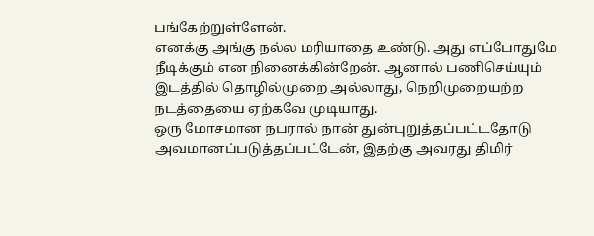பங்கேற்றுள்ளேன்.
எனக்கு அங்கு நல்ல மரியாதை உண்டு. அது எப்போதுமே நீடிக்கும் என நினைக்கின்றேன். ஆனால் பணிசெய்யும் இடத்தில் தொழில்முறை அல்லாது, நெறிமுறையற்ற நடத்தையை ஏற்கவே முடியாது.
ஒரு மோசமான நபரால் நான் துன்புறுத்தப்பட்டதோடு அவமானப்படுத்தப்பட்டேன், இதற்கு அவரது திமிர்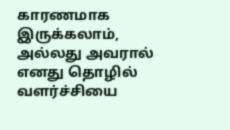காரணமாக இருக்கலாம், அல்லது அவரால் எனது தொழில் வளர்ச்சியை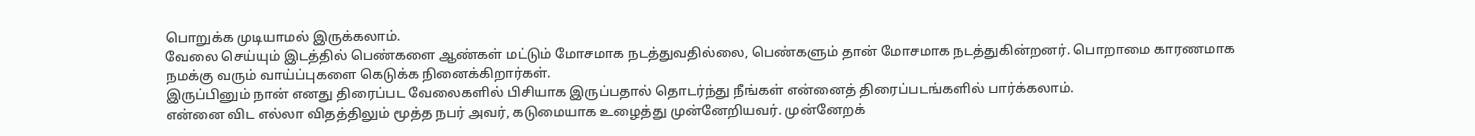பொறுக்க முடியாமல் இருக்கலாம்.
வேலை செய்யும் இடத்தில் பெண்களை ஆண்கள் மட்டும் மோசமாக நடத்துவதில்லை, பெண்களும் தான் மோசமாக நடத்துகின்றனர். பொறாமை காரணமாக நமக்கு வரும் வாய்ப்புகளை கெடுக்க நினைக்கிறார்கள்.
இருப்பினும் நான் எனது திரைப்பட வேலைகளில் பிசியாக இருப்பதால் தொடர்ந்து நீங்கள் என்னைத் திரைப்படங்களில் பார்க்கலாம்.
என்னை விட எல்லா விதத்திலும் மூத்த நபர் அவர், கடுமையாக உழைத்து முன்னேறியவர். முன்னேறக்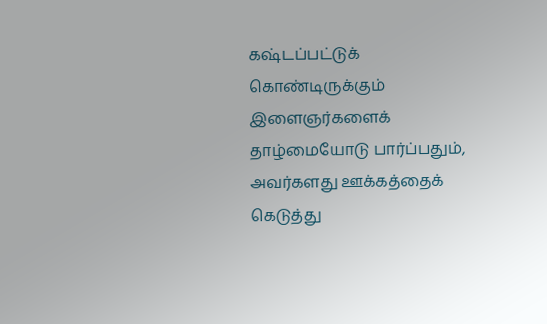கஷ்டப்பட்டுக் கொண்டிருக்கும் இளைஞர்களைக் தாழ்மையோடு பார்ப்பதும், அவர்களது ஊக்கத்தைக் கெடுத்து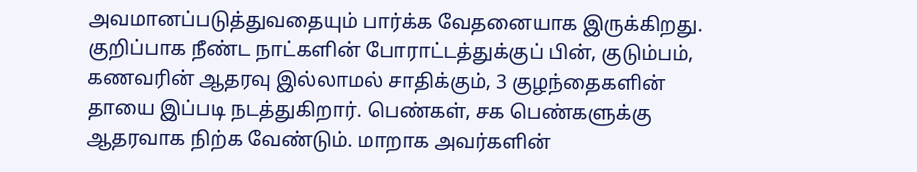அவமானப்படுத்துவதையும் பார்க்க வேதனையாக இருக்கிறது.
குறிப்பாக நீண்ட நாட்களின் போராட்டத்துக்குப் பின், குடும்பம், கணவரின் ஆதரவு இல்லாமல் சாதிக்கும், 3 குழந்தைகளின் தாயை இப்படி நடத்துகிறார். பெண்கள், சக பெண்களுக்கு ஆதரவாக நிற்க வேண்டும். மாறாக அவர்களின்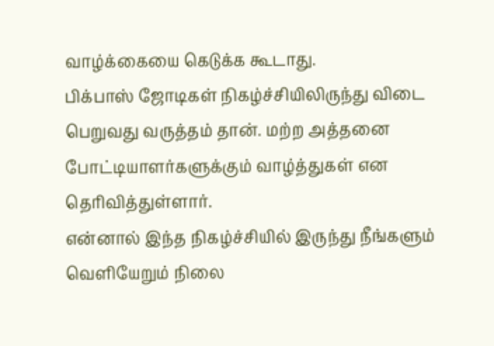வாழ்க்கையை கெடுக்க கூடாது.
பிக்பாஸ் ஜோடிகள் நிகழ்ச்சியிலிருந்து விடை பெறுவது வருத்தம் தான். மற்ற அத்தனை போட்டியாளர்களுக்கும் வாழ்த்துகள் என தெரிவித்துள்ளார்.
என்னால் இந்த நிகழ்ச்சியில் இருந்து நீங்களும் வெளியேறும் நிலை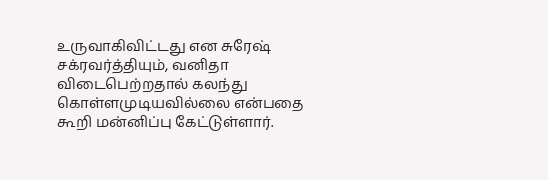உருவாகிவிட்டது என சுரேஷ் சக்ரவர்த்தியும், வனிதா விடைபெற்றதால் கலந்து கொள்ளமுடியவில்லை என்பதை கூறி மன்னிப்பு கேட்டுள்ளார்.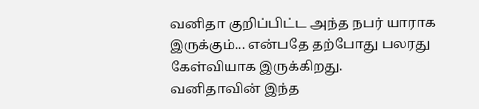வனிதா குறிப்பிட்ட அந்த நபர் யாராக இருக்கும்... என்பதே தற்போது பலரது கேள்வியாக இருக்கிறது.
வனிதாவின் இந்த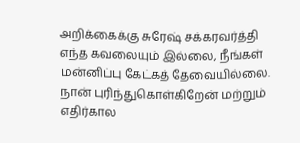அறிக்கைக்கு சுரேஷ் சக்கரவர்த்தி எந்த கவலையும் இல்லை, நீங்கள் மன்னிப்பு கேட்கத் தேவையில்லை. நான் புரிந்துகொள்கிறேன் மற்றும் எதிர்கால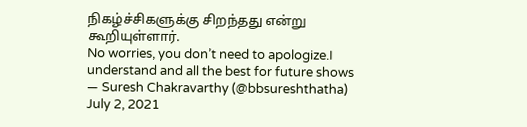நிகழ்ச்சிகளுக்கு சிறந்தது என்று கூறியுள்ளார்.
No worries, you don’t need to apologize.I understand and all the best for future shows
— Suresh Chakravarthy (@bbsureshthatha) July 2, 2021